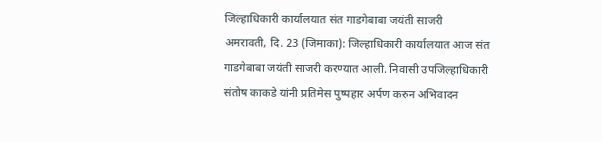जिल्हाधिकारी कार्यालयात संत गाडगेबाबा जयंती साजरी
अमरावती, दि. 23 (जिमाका): जिल्हाधिकारी कार्यालयात आज संत गाडगेबाबा जयंती साजरी करण्यात आली. निवासी उपजिल्हाधिकारी संतोष काकडे यांनी प्रतिमेस पुष्पहार अर्पण करुन अभिवादन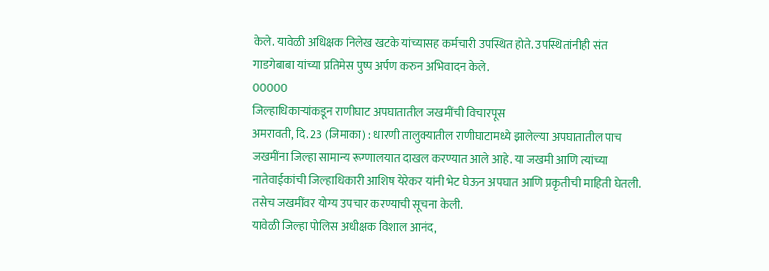केले. यावेळी अधिक्षक निलेख खटके यांच्यासह कर्मचारी उपस्थित होते. उपस्थितांनीही संत गाडगेबाबा यांच्या प्रतिमेस पुष्प अर्पण करुन अभिवादन केले.
00000
जिल्हाधिकाऱ्यांकडून राणीघाट अपघातातील जखमींची विचारपूस
अमरावती, दि. 23 (जिमाका) : धारणी तालुक्यातील राणीघाटामध्ये झालेल्या अपघातातील पाच जखमींना जिल्हा सामान्य रूग्णालयात दाखल करण्यात आले आहे. या जखमी आणि त्यांच्या नातेवाईकांची जिल्हाधिकारी आशिष येरेकर यांनी भेट घेऊन अपघात आणि प्रकृतीची माहिती घेतली. तसेच जखमींवर योग्य उपचार करण्याची सूचना केली.
यावेळी जिल्हा पोलिस अधीक्षक विशाल आनंद,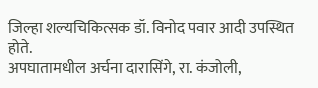जिल्हा शल्यचिकित्सक डॉ. विनोद पवार आदी उपस्थित होते.
अपघातामधील अर्चना दारासिंगे, रा. कंजोली,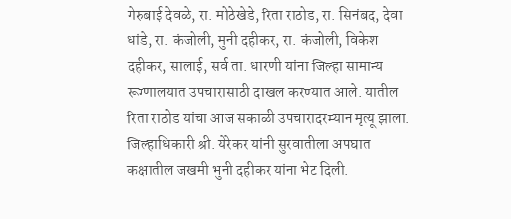गेरुबाई देवळे, रा. मोठेखेडे, रिता राठोड, रा. सिनंबद, देवा धांडे, रा. कंजोली, मुनी दहीकर, रा. कंजोली, विकेश दहीकर, सालाई, सर्व ता. धारणी यांना जिल्हा सामान्य रूग्णालयात उपचारासाठी दाखल करण्यात आले. यातील रिता राठोड यांचा आज सकाळी उपचारादरम्यान मृत्यू झाला.
जिल्हाधिकारी श्री. येरेकर यांनी सुरवातीला अपघात कक्षातील जखमी भुनी दहीकर यांना भेट दिली.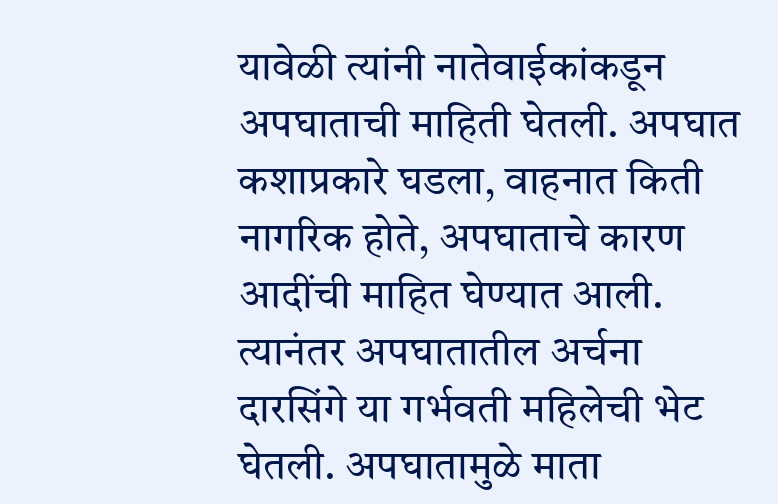यावेळी त्यांनी नातेवाईकांकडून अपघाताची माहिती घेतली. अपघात कशाप्रकारे घडला, वाहनात किती नागरिक होते, अपघाताचे कारण आदींची माहित घेण्यात आली. त्यानंतर अपघातातील अर्चना दारसिंगे या गर्भवती महिलेची भेट घेतली. अपघातामुळे माता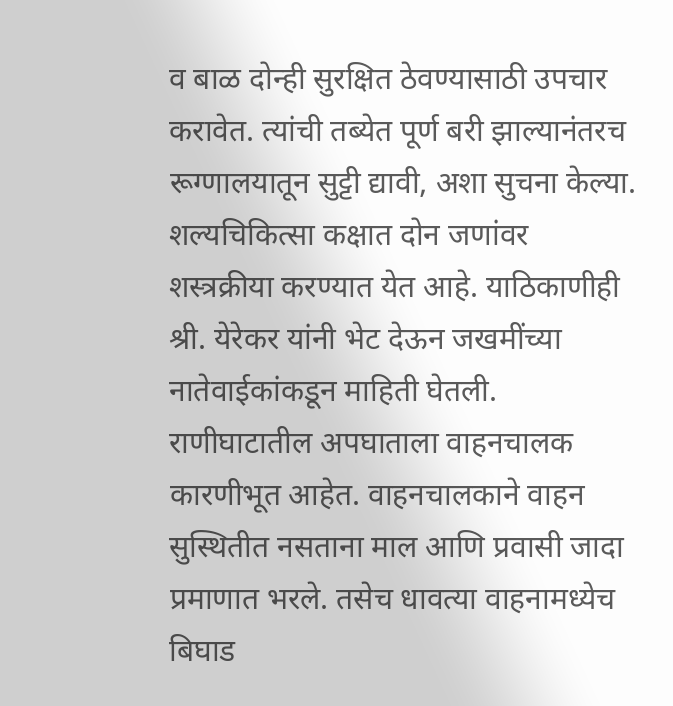व बाळ दोन्ही सुरक्षित ठेवण्यासाठी उपचार करावेत. त्यांची तब्येत पूर्ण बरी झाल्यानंतरच रूग्णालयातून सुट्टी द्यावी, अशा सुचना केल्या. शल्यचिकित्सा कक्षात दोन जणांवर शस्त्रक्रीया करण्यात येत आहे. याठिकाणीही श्री. येरेकर यांनी भेट देऊन जखमींच्या नातेवाईकांकडून माहिती घेतली.
राणीघाटातील अपघाताला वाहनचालक कारणीभूत आहेत. वाहनचालकाने वाहन सुस्थितीत नसताना माल आणि प्रवासी जादा प्रमाणात भरले. तसेच धावत्या वाहनामध्येच बिघाड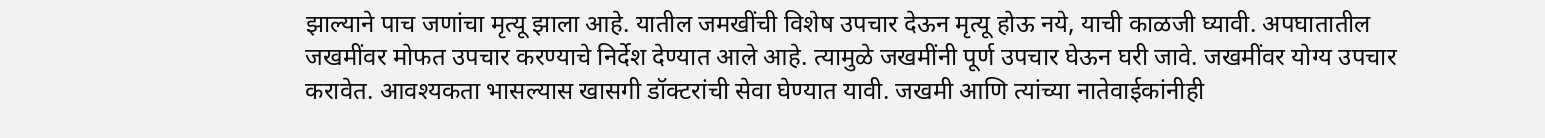झाल्याने पाच जणांचा मृत्यू झाला आहे. यातील जमखींची विशेष उपचार देऊन मृत्यू होऊ नये, याची काळजी घ्यावी. अपघातातील जखमींवर मोफत उपचार करण्याचे निर्देश देण्यात आले आहे. त्यामुळे जखमींनी पूर्ण उपचार घेऊन घरी जावे. जखमींवर योग्य उपचार करावेत. आवश्यकता भासल्यास खासगी डॉक्टरांची सेवा घेण्यात यावी. जखमी आणि त्यांच्या नातेवाईकांनीही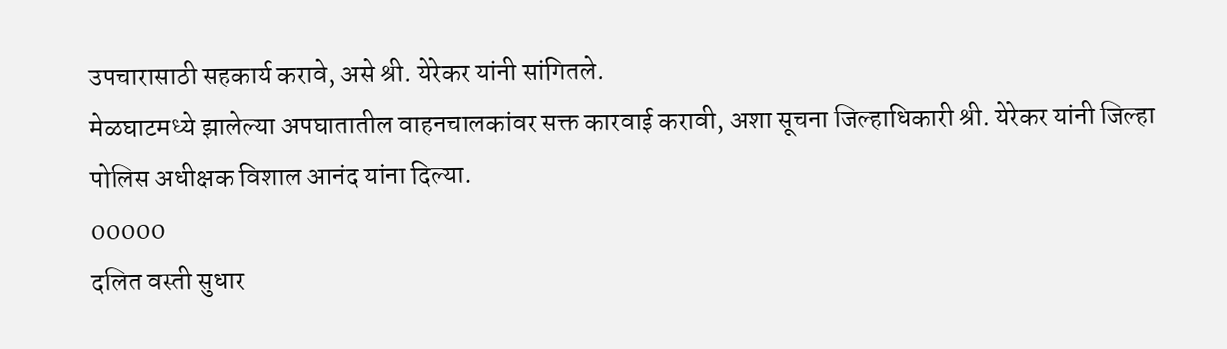उपचारासाठी सहकार्य करावे, असे श्री. येरेकर यांनी सांगितले.
मेळघाटमध्ये झालेल्या अपघातातील वाहनचालकांवर सक्त कारवाई करावी, अशा सूचना जिल्हाधिकारी श्री. येरेकर यांनी जिल्हा पोलिस अधीक्षक विशाल आनंद यांना दिल्या.
00000
दलित वस्ती सुधार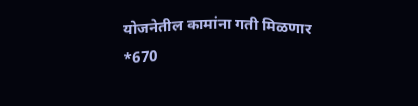योजनेतील कामांना गती मिळणार
*670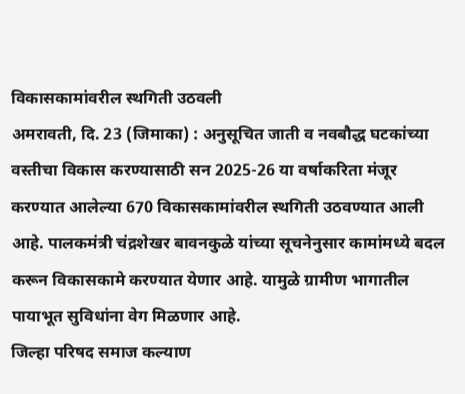विकासकामांवरील स्थगिती उठवली
अमरावती, दि. 23 (जिमाका) : अनुसूचित जाती व नवबौद्ध घटकांच्या वस्तीचा विकास करण्यासाठी सन 2025-26 या वर्षाकरिता मंजूर करण्यात आलेल्या 670 विकासकामांवरील स्थगिती उठवण्यात आली आहे. पालकमंत्री चंद्रशेखर बावनकुळे यांच्या सूचनेनुसार कामांमध्ये बदल करून विकासकामे करण्यात येणार आहे. यामुळे ग्रामीण भागातील पायाभूत सुविधांना वेग मिळणार आहे.
जिल्हा परिषद समाज कल्याण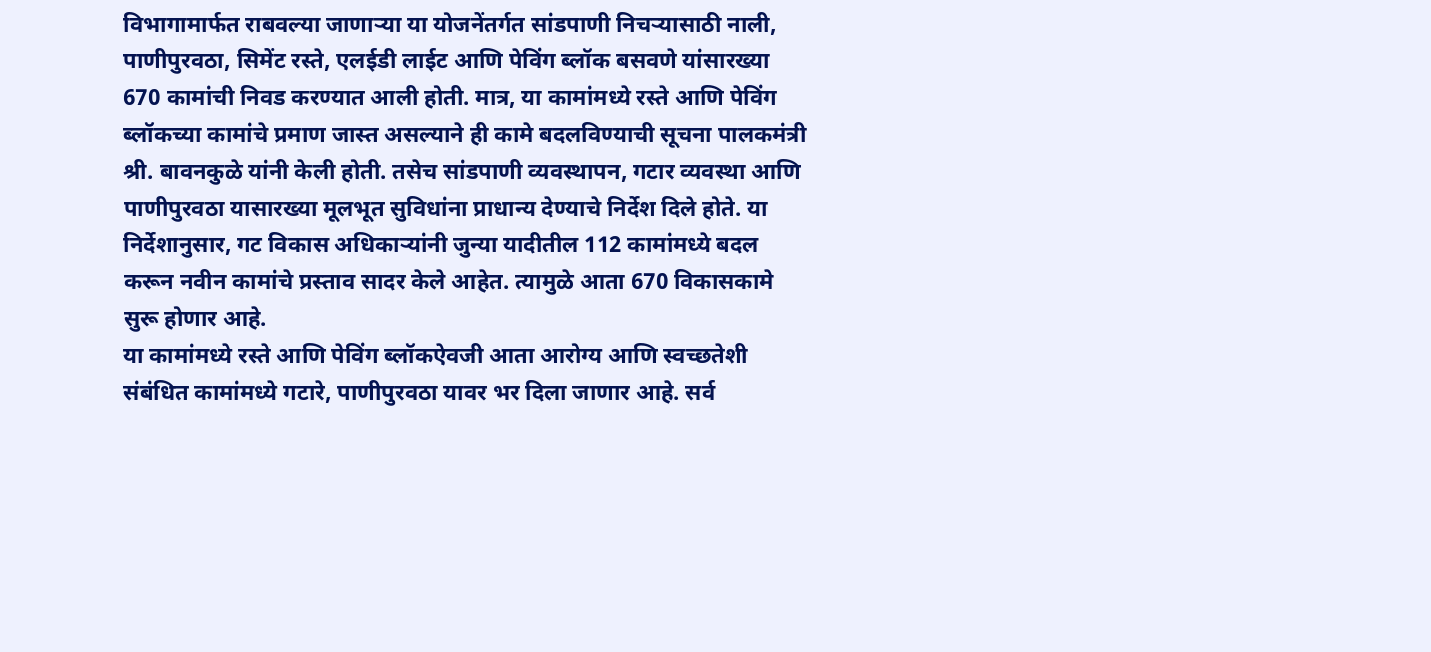विभागामार्फत राबवल्या जाणाऱ्या या योजनेंतर्गत सांडपाणी निचऱ्यासाठी नाली, पाणीपुरवठा, सिमेंट रस्ते, एलईडी लाईट आणि पेविंग ब्लॉक बसवणे यांसारख्या 670 कामांची निवड करण्यात आली होती. मात्र, या कामांमध्ये रस्ते आणि पेविंग ब्लॉकच्या कामांचे प्रमाण जास्त असल्याने ही कामे बदलविण्याची सूचना पालकमंत्री श्री. बावनकुळे यांनी केली होती. तसेच सांडपाणी व्यवस्थापन, गटार व्यवस्था आणि पाणीपुरवठा यासारख्या मूलभूत सुविधांना प्राधान्य देण्याचे निर्देश दिले होते. या निर्देशानुसार, गट विकास अधिकाऱ्यांनी जुन्या यादीतील 112 कामांमध्ये बदल करून नवीन कामांचे प्रस्ताव सादर केले आहेत. त्यामुळे आता 670 विकासकामे सुरू होणार आहे.
या कामांमध्ये रस्ते आणि पेविंग ब्लॉकऐवजी आता आरोग्य आणि स्वच्छतेशी संबंधित कामांमध्ये गटारे, पाणीपुरवठा यावर भर दिला जाणार आहे. सर्व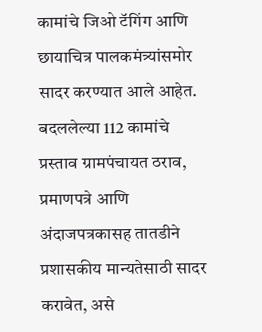कामांचे जिओ टॅगिंग आणि छायाचित्र पालकमंत्र्यांसमोर सादर करण्यात आले आहेत. बदललेल्या 112 कामांचे प्रस्ताव ग्रामपंचायत ठराव, प्रमाणपत्रे आणि अंदाजपत्रकासह तातडीने प्रशासकीय मान्यतेसाठी सादर करावेत, असे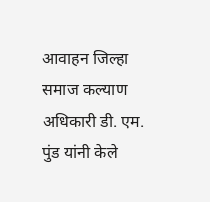आवाहन जिल्हा समाज कल्याण अधिकारी डी. एम. पुंड यांनी केले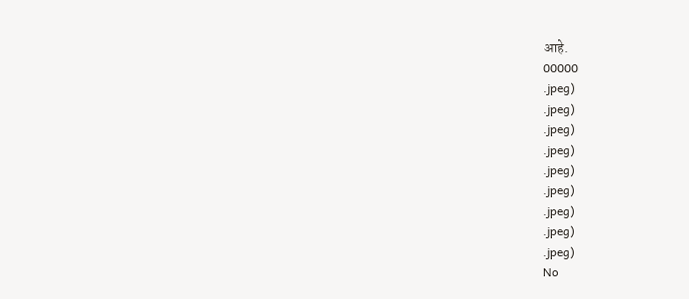आहे.
00000
.jpeg)
.jpeg)
.jpeg)
.jpeg)
.jpeg)
.jpeg)
.jpeg)
.jpeg)
.jpeg)
No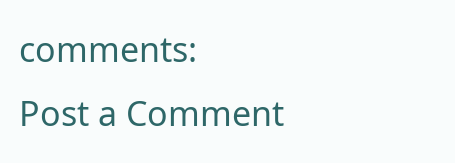comments:
Post a Comment